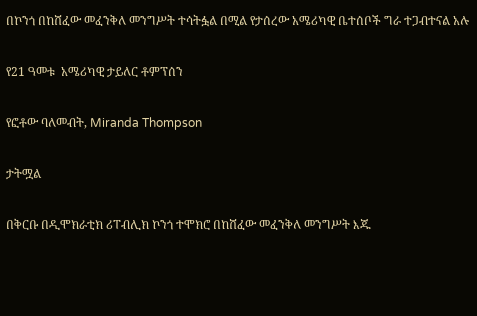በኮንጎ በከሸፈው መፈንቅለ መንግሥት ተሳትፏል በሚል የታሰረው አሜሪካዊ ቤተሰቦች ግራ ተጋብተናል አሉ

የ21 ዓመቱ  አሜሪካዊ ታይለር ቶምፕሰን

የፎቶው ባለመብት, Miranda Thompson

ታትሟል

በቅርቡ በዲሞክራቲክ ሪፐብሊክ ኮንጎ ተሞክሮ በከሸፈው መፈንቅለ መንግሥት እጁ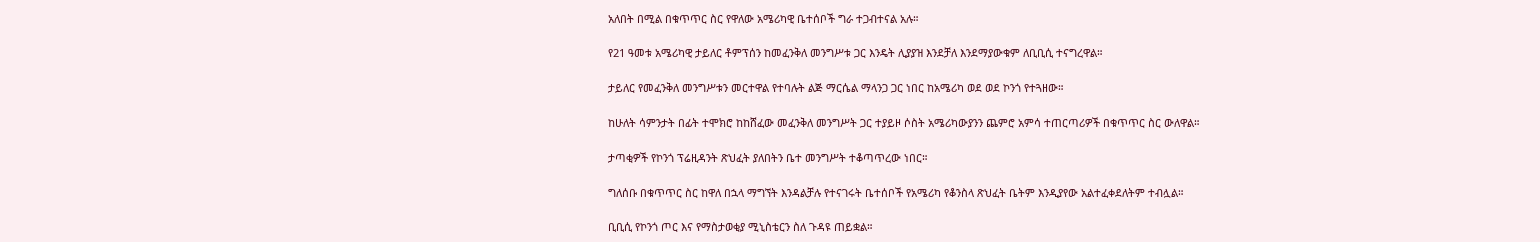አለበት በሚል በቁጥጥር ስር የዋለው አሜሪካዊ ቤተሰቦች ግራ ተጋብተናል አሉ።

የ21 ዓመቱ አሜሪካዊ ታይለር ቶምፕሰን ከመፈንቅለ መንግሥቱ ጋር እንዴት ሊያያዝ እንደቻለ እንደማያውቁም ለቢቢሲ ተናግረዋል።

ታይለር የመፈንቅለ መንግሥቱን መርተዋል የተባሉት ልጅ ማርሴል ማላንጋ ጋር ነበር ከአሜሪካ ወደ ወደ ኮንጎ የተጓዘው።

ከሁለት ሳምንታት በፊት ተሞክሮ ከከሸፈው መፈንቅለ መንግሥት ጋር ተያይዞ ሶስት አሜሪካውያንን ጨምሮ አምሳ ተጠርጣሪዎች በቁጥጥር ስር ውለዋል።

ታጣቂዎች የኮንጎ ፕሬዚዳንት ጽህፈት ያለበትን ቤተ መንግሥት ተቆጣጥረው ነበር።

ግለሰቡ በቁጥጥር ስር ከዋለ በኋላ ማግኘት እንዳልቻሉ የተናገሩት ቤተሰቦች የአሜሪካ የቆንስላ ጽህፈት ቤትም እንዲያየው አልተፈቀደለትም ተብሏል።

ቢቢሲ የኮንጎ ጦር እና የማስታወቂያ ሚኒስቴርን ስለ ጉዳዩ ጠይቋል።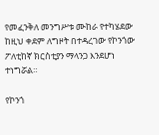የመፈንቅለ መንግሥቱ ሙከራ የተካሄደው ከዚህ ቀደም ለግዞት በተዳረገው የኮንጎው ፖለቲከኛ ክርስቲያን ማላንጋ እንደሆነ ተነግሯል።

የኮንጎ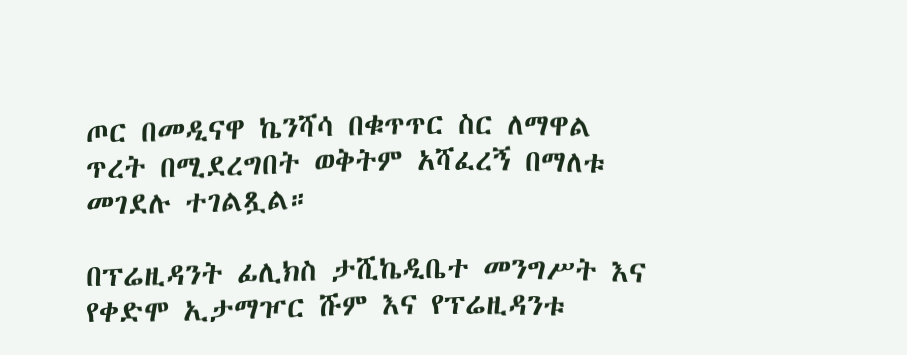ጦር በመዲናዋ ኬንሻሳ በቁጥጥር ስር ለማዋል ጥረት በሚደረግበት ወቅትም አሻፈረኝ በማለቱ መገደሉ ተገልጿል።

በፕሬዚዳንት ፊሊክስ ታሺኬዲቤተ መንግሥት እና የቀድሞ ኢታማዦር ሹም እና የፕሬዚዳንቱ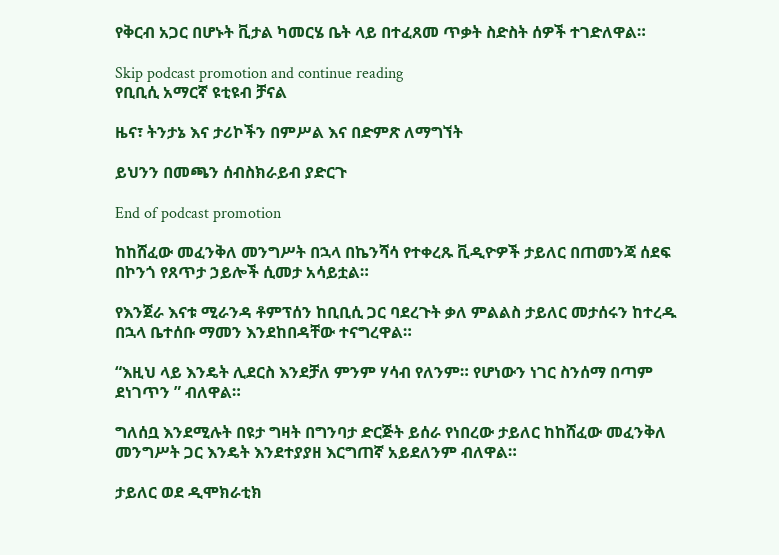የቅርብ አጋር በሆኑት ቪታል ካመርሄ ቤት ላይ በተፈጸመ ጥቃት ስድስት ሰዎች ተገድለዋል።

Skip podcast promotion and continue reading
የቢቢሲ አማርኛ ዩቲዩብ ቻናል

ዜና፣ ትንታኔ እና ታሪኮችን በምሥል እና በድምጽ ለማግኘት

ይህንን በመጫን ሰብስክራይብ ያድርጉ

End of podcast promotion

ከከሸፈው መፈንቅለ መንግሥት በኋላ በኬንሻሳ የተቀረጹ ቪዲዮዎች ታይለር በጠመንጃ ሰደፍ በኮንጎ የጸጥታ ኃይሎች ሲመታ አሳይቷል።

የእንጀራ እናቱ ሚራንዳ ቶምፕሰን ከቢቢሲ ጋር ባደረጉት ቃለ ምልልስ ታይለር መታሰሩን ከተረዱ በኋላ ቤተሰቡ ማመን እንደከበዳቸው ተናግረዋል።

“እዚህ ላይ እንዴት ሊደርስ እንደቻለ ምንም ሃሳብ የለንም። የሆነውን ነገር ስንሰማ በጣም ደነገጥን ” ብለዋል።

ግለሰቧ እንደሚሉት በዩታ ግዛት በግንባታ ድርጅት ይሰራ የነበረው ታይለር ከከሸፈው መፈንቅለ መንግሥት ጋር እንዴት እንደተያያዘ እርግጠኛ አይደለንም ብለዋል።

ታይለር ወደ ዲሞክራቲክ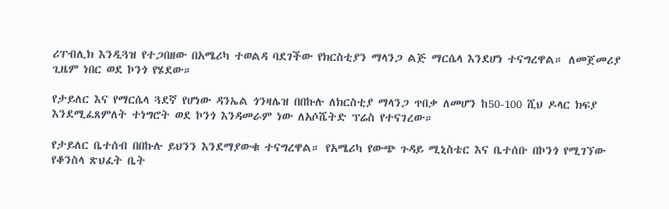ሪፐብሊክ እንዲጓዝ የተጋበዘው በአሜሪካ ተወልዳ ባደገችው የክርስቲያን ማላንጋ ልጅ ማርሴላ እንደሆነ ተናግረዋል። ለመጀመሪያ ጊዜም ነበር ወደ ኮንጎ የሄደው።

የታይለር እና የማርሴላ ጓደኛ የሆነው ዳንኤል ጎንዛሌዝ በበኩሉ ለክርስቲያ ማላንጋ ጥበቃ ለመሆን ከ50-100 ሺህ ዶላር ክፍያ እንደሚፈጸምለት ተነግሮት ወደ ኮንጎ እንዳመራም ነው ለአሶሼትድ ፕሬስ የተናገረው።

የታይለር ቤተሰብ በበኩሉ ይህንን እንደማያውቁ ተናግረዋል። የአሜሪካ የውጭ ጉዳይ ሚኒስቴር እና ቤተሰቡ በኮንጎ የሚገኘው የቆንስላ ጽህፈት ቤት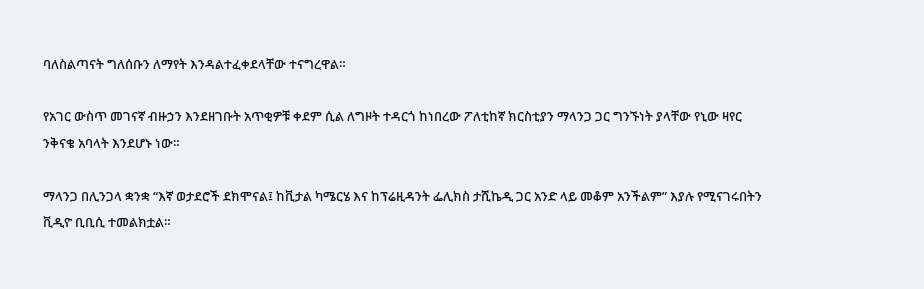ባለስልጣናት ግለሰቡን ለማየት እንዳልተፈቀደላቸው ተናግረዋል።

የአገር ውስጥ መገናኛ ብዙኃን እንደዘገቡት አጥቂዎቹ ቀደም ሲል ለግዞት ተዳርጎ ከነበረው ፖለቲከኛ ክርስቲያን ማላንጋ ጋር ግንኙነት ያላቸው የኒው ዛየር ንቅናቄ አባላት እንደሆኑ ነው።

ማላንጋ በሊንጋላ ቋንቋ “እኛ ወታደሮች ደክሞናል፤ ከቪታል ካሜርሄ እና ከፕሬዚዳንት ፌሊክስ ታሺኬዲ ጋር አንድ ላይ መቆም አንችልም” እያሉ የሚናገሩበትን ቪዲዮ ቢቢሲ ተመልክቷል።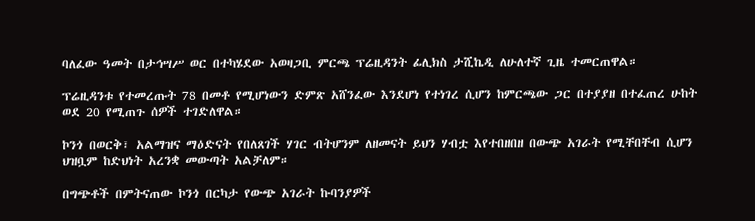ባለፈው ዓመት በታኅሣሥ ወር በተካሄደው አወዛጋቢ ምርጫ ፕሬዚዳንት ፊሊክስ ታሺኬዲ ለሁለተኛ ጊዜ ተመርጠዋል።

ፕሬዚዳንቱ የተመረጡት 78 በመቶ የሚሆነውን ድምጽ አሸንፈው እንደሆነ የተነገረ ሲሆን ከምርጫው ጋር በተያያዘ በተፈጠረ ሁከት ወደ 20 የሚጠጉ ሰዎች ተገድለዋል።

ኮንጎ በወርቅ፣ አልማዝና ማዕድናት የበለጸገች ሃገር ብትሆንም ለዘመናት ይህን ሃብቷ እየተበዘበዘ በውጭ አገራት የሚቸበቸብ ሲሆን ህዝቧም ከድህነት አረንቋ መውጣት አልቻለም።

በግጭቶች በምትናጠው ኮንጎ በርካታ የውጭ አገራት ኩባንያዎች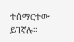ተሰማርተው ይገኛሉ።